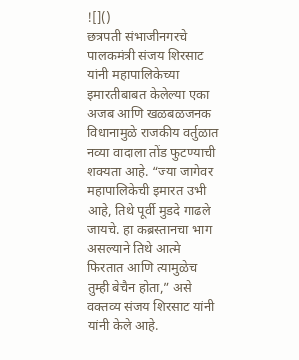![]()
छत्रपती संभाजीनगरचे पालकमंत्री संजय शिरसाट यांनी महापालिकेच्या इमारतीबाबत केलेल्या एका अजब आणि खळबळजनक विधानामुळे राजकीय वर्तुळात नव्या वादाला तोंड फुटण्याची शक्यता आहे. “ज्या जागेवर महापालिकेची इमारत उभी आहे, तिथे पूर्वी मुडदे गाढले जायचे. हा कब्रस्तानचा भाग असल्याने तिथे आत्मे फिरतात आणि त्यामुळेच तुम्ही बेचैन होता,” असे वक्तव्य संजय शिरसाट यांनी यांनी केले आहे.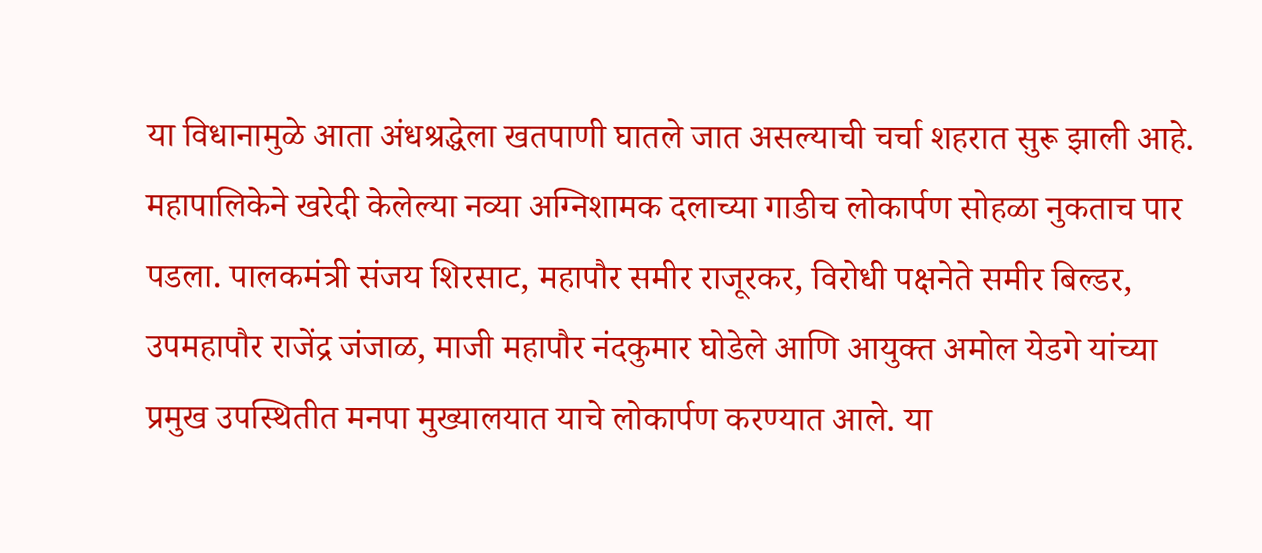या विधानामुळे आता अंधश्रद्धेला खतपाणी घातले जात असल्याची चर्चा शहरात सुरू झाली आहे. महापालिकेने खरेदी केलेल्या नव्या अग्निशामक दलाच्या गाडीच लोकार्पण सोहळा नुकताच पार पडला. पालकमंत्री संजय शिरसाट, महापौर समीर राजूरकर, विरोधी पक्षनेते समीर बिल्डर, उपमहापौर राजेंद्र जंजाळ, माजी महापौर नंदकुमार घोडेले आणि आयुक्त अमोल येडगे यांच्या प्रमुख उपस्थितीत मनपा मुख्यालयात याचे लोकार्पण करण्यात आले. या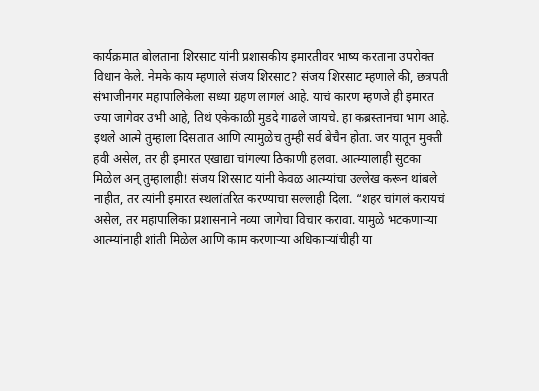कार्यक्रमात बोलताना शिरसाट यांनी प्रशासकीय इमारतीवर भाष्य करताना उपरोक्त विधान केले. नेमके काय म्हणाले संजय शिरसाट? संजय शिरसाट म्हणाले की, छत्रपती संभाजीनगर महापालिकेला सध्या ग्रहण लागलं आहे. याचं कारण म्हणजे ही इमारत ज्या जागेवर उभी आहे, तिथं एकेकाळी मुडदे गाढले जायचे. हा कब्रस्तानचा भाग आहे. इथले आत्मे तुम्हाला दिसतात आणि त्यामुळेच तुम्ही सर्व बेचैन होता. जर यातून मुक्ती हवी असेल, तर ही इमारत एखाद्या चांगल्या ठिकाणी हलवा. आत्म्यालाही सुटका मिळेल अन् तुम्हालाही! संजय शिरसाट यांनी केवळ आत्म्यांचा उल्लेख करून थांबले नाहीत, तर त्यांनी इमारत स्थलांतरित करण्याचा सल्लाही दिला. “शहर चांगलं करायचं असेल, तर महापालिका प्रशासनाने नव्या जागेचा विचार करावा. यामुळे भटकणाऱ्या आत्म्यांनाही शांती मिळेल आणि काम करणाऱ्या अधिकाऱ्यांचीही या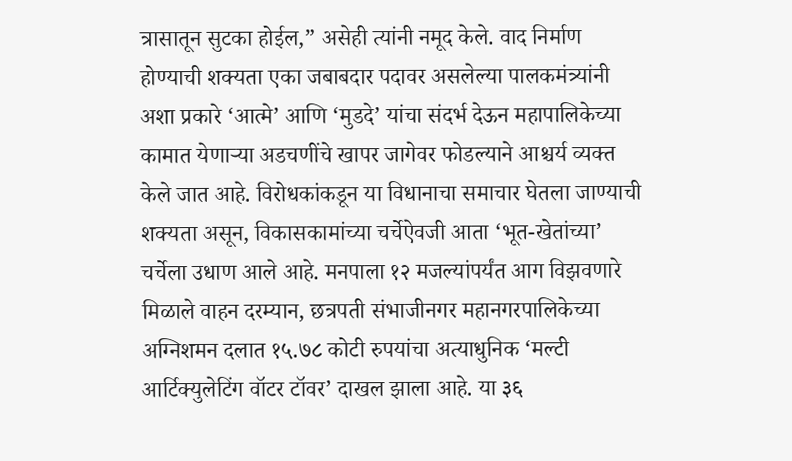त्रासातून सुटका होईल,” असेही त्यांनी नमूद केले. वाद निर्माण होण्याची शक्यता एका जबाबदार पदावर असलेल्या पालकमंत्र्यांनी अशा प्रकारे ‘आत्मे’ आणि ‘मुडदे’ यांचा संदर्भ देऊन महापालिकेच्या कामात येणाऱ्या अडचणींचे खापर जागेवर फोडल्याने आश्चर्य व्यक्त केले जात आहे. विरोधकांकडून या विधानाचा समाचार घेतला जाण्याची शक्यता असून, विकासकामांच्या चर्चेऐवजी आता ‘भूत-खेतांच्या’ चर्चेला उधाण आले आहे. मनपाला १२ मजल्यांपर्यंत आग विझवणारे मिळाले वाहन दरम्यान, छत्रपती संभाजीनगर महानगरपालिकेच्या अग्निशमन दलात १५.७८ कोटी रुपयांचा अत्याधुनिक ‘मल्टी आर्टिक्युलेटिंग वॉटर टॉवर’ दाखल झाला आहे. या ३६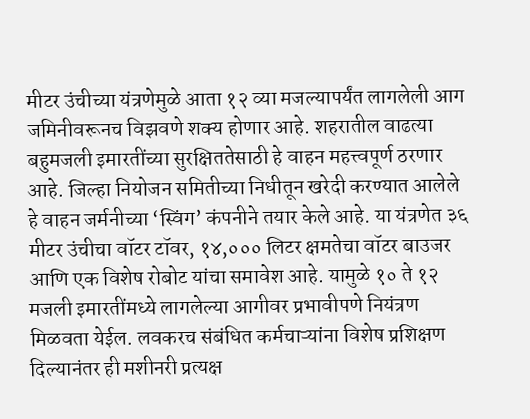मीटर उंचीच्या यंत्रणेमुळे आता १२ व्या मजल्यापर्यंत लागलेली आग जमिनीवरूनच विझवणे शक्य होणार आहे. शहरातील वाढत्या बहुमजली इमारतींच्या सुरक्षिततेसाठी हे वाहन महत्त्वपूर्ण ठरणार आहे. जिल्हा नियोजन समितीच्या निधीतून खरेदी करण्यात आलेले हे वाहन जर्मनीच्या ‘स्विंग’ कंपनीने तयार केले आहे. या यंत्रणेत ३६ मीटर उंचीचा वॉटर टॉवर, १४,००० लिटर क्षमतेचा वॉटर बाउजर आणि एक विशेष रोबोट यांचा समावेश आहे. यामुळे १० ते १२ मजली इमारतींमध्ये लागलेल्या आगीवर प्रभावीपणे नियंत्रण मिळवता येईल. लवकरच संबंधित कर्मचाऱ्यांना विशेष प्रशिक्षण दिल्यानंतर ही मशीनरी प्रत्यक्ष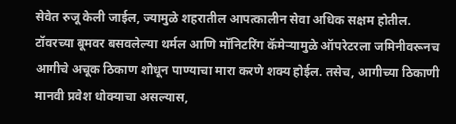सेवेत रुजू केली जाईल, ज्यामुळे शहरातील आपत्कालीन सेवा अधिक सक्षम होतील. टॉवरच्या बूमवर बसवलेल्या थर्मल आणि मॉनिटरिंग कॅमेऱ्यामुळे ऑपरेटरला जमिनीवरूनच आगीचे अचूक ठिकाण शोधून पाण्याचा मारा करणे शक्य होईल. तसेच, आगीच्या ठिकाणी मानवी प्रवेश धोक्याचा असल्यास,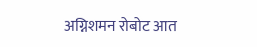अग्निशमन रोबोट आत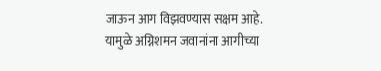जाऊन आग विझवण्यास सक्षम आहे. यामुळे अग्निशमन जवानांना आगीच्या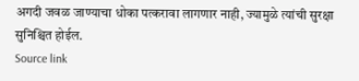अगदी जवळ जाण्याचा धोका पत्करावा लागणार नाही, ज्यामुळे त्यांची सुरक्षा सुनिश्चित होईल.
Source link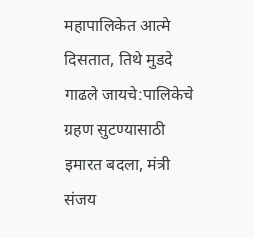महापालिकेत आत्मे दिसतात, तिथे मुडदे गाढले जायचे:पालिकेचे ग्रहण सुटण्यासाठी इमारत बदला, मंत्री संजय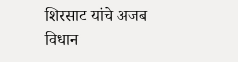शिरसाट यांचे अजब विधान